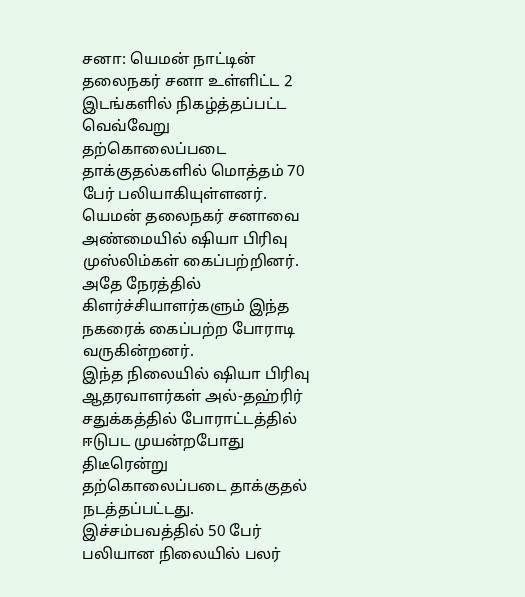சனா: யெமன் நாட்டின் தலைநகர் சனா உள்ளிட்ட 2 இடங்களில் நிகழ்த்தப்பட்ட வெவ்வேறு தற்கொலைப்படை தாக்குதல்களில் மொத்தம் 70 பேர் பலியாகியுள்ளனர். யெமன் தலைநகர் சனாவை அண்மையில் ஷியா பிரிவு முஸ்லிம்கள் கைப்பற்றினர். அதே நேரத்தில் கிளர்ச்சியாளர்களும் இந்த நகரைக் கைப்பற்ற போராடி வருகின்றனர்.
இந்த நிலையில் ஷியா பிரிவு ஆதரவாளர்கள் அல்-தஹ்ரிர் சதுக்கத்தில் போராட்டத்தில் ஈடுபட முயன்றபோது திடீரென்று தற்கொலைப்படை தாக்குதல் நடத்தப்பட்டது.
இச்சம்பவத்தில் 50 பேர் பலியான நிலையில் பலர்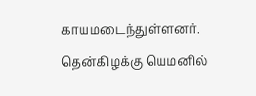காயமடைந்துள்ளனர். தென்கிழக்கு யெமனில்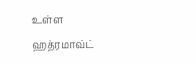உள்ள ஹத்ரமாவ்ட்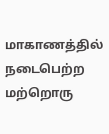மாகாணத்தில் நடைபெற்ற மற்றொரு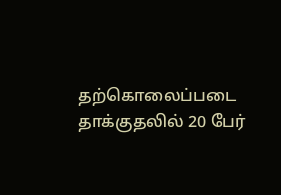தற்கொலைப்படை தாக்குதலில் 20 பேர்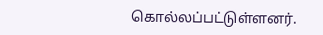கொல்லப்பட்டுள்ளனர்.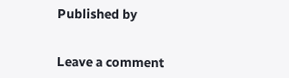Published by


Leave a comment